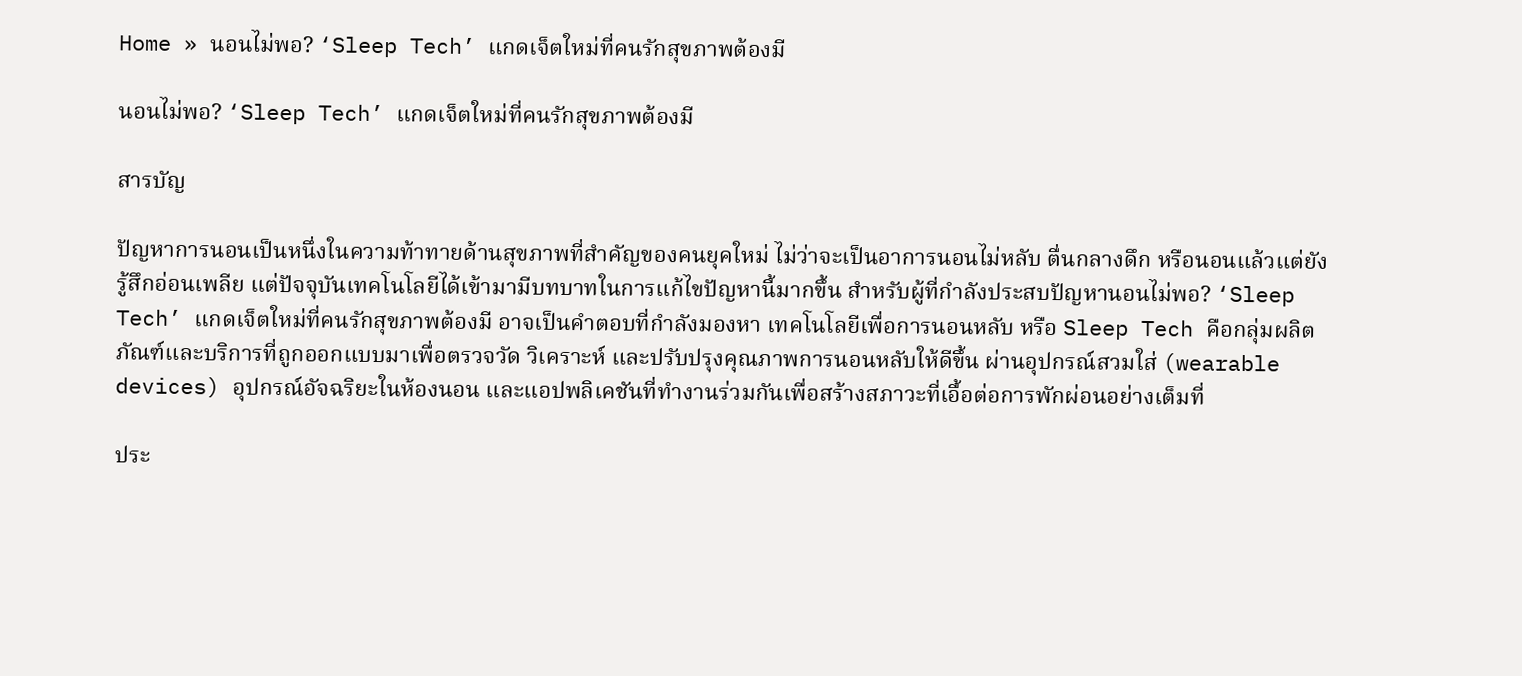Home » นอนไม่พอ? ‘Sleep Tech’ แกดเจ็ตใหม่ที่คนรักสุขภาพต้องมี

นอนไม่พอ? ‘Sleep Tech’ แกดเจ็ตใหม่ที่คนรักสุขภาพต้องมี

สารบัญ

ปัญหาการนอนเป็นหนึ่งในความท้าทายด้านสุขภาพที่สำคัญของคนยุคใหม่ ไม่ว่าจะเป็นอาการนอนไม่หลับ ตื่นกลางดึก หรือนอนแล้วแต่ยังรู้สึกอ่อนเพลีย แต่ปัจจุบันเทคโนโลยีได้เข้ามามีบทบาทในการแก้ไขปัญหานี้มากขึ้น สำหรับผู้ที่กำลังประสบปัญหานอนไม่พอ? ‘Sleep Tech’ แกดเจ็ตใหม่ที่คนรักสุขภาพต้องมี อาจเป็นคำตอบที่กำลังมองหา เทคโนโลยีเพื่อการนอนหลับ หรือ Sleep Tech คือกลุ่มผลิตภัณฑ์และบริการที่ถูกออกแบบมาเพื่อตรวจวัด วิเคราะห์ และปรับปรุงคุณภาพการนอนหลับให้ดีขึ้น ผ่านอุปกรณ์สวมใส่ (wearable devices) อุปกรณ์อัจฉริยะในห้องนอน และแอปพลิเคชันที่ทำงานร่วมกันเพื่อสร้างสภาวะที่เอื้อต่อการพักผ่อนอย่างเต็มที่

ประ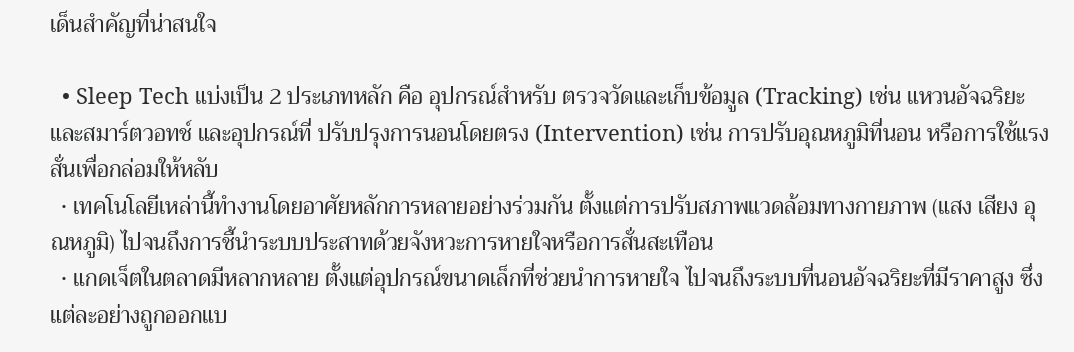เด็นสำคัญที่น่าสนใจ

  • Sleep Tech แบ่งเป็น 2 ประเภทหลัก คือ อุปกรณ์สำหรับ ตรวจวัดและเก็บข้อมูล (Tracking) เช่น แหวนอัจฉริยะและสมาร์ตวอทช์ และอุปกรณ์ที่ ปรับปรุงการนอนโดยตรง (Intervention) เช่น การปรับอุณหภูมิที่นอน หรือการใช้แรงสั่นเพื่อกล่อมให้หลับ
  • เทคโนโลยีเหล่านี้ทำงานโดยอาศัยหลักการหลายอย่างร่วมกัน ตั้งแต่การปรับสภาพแวดล้อมทางกายภาพ (แสง เสียง อุณหภูมิ) ไปจนถึงการชี้นำระบบประสาทด้วยจังหวะการหายใจหรือการสั่นสะเทือน
  • แกดเจ็ตในตลาดมีหลากหลาย ตั้งแต่อุปกรณ์ขนาดเล็กที่ช่วยนำการหายใจ ไปจนถึงระบบที่นอนอัจฉริยะที่มีราคาสูง ซึ่งแต่ละอย่างถูกออกแบ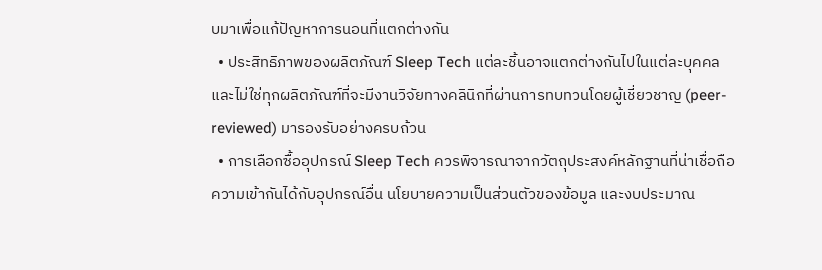บมาเพื่อแก้ปัญหาการนอนที่แตกต่างกัน
  • ประสิทธิภาพของผลิตภัณฑ์ Sleep Tech แต่ละชิ้นอาจแตกต่างกันไปในแต่ละบุคคล และไม่ใช่ทุกผลิตภัณฑ์ที่จะมีงานวิจัยทางคลินิกที่ผ่านการทบทวนโดยผู้เชี่ยวชาญ (peer-reviewed) มารองรับอย่างครบถ้วน
  • การเลือกซื้ออุปกรณ์ Sleep Tech ควรพิจารณาจากวัตถุประสงค์หลักฐานที่น่าเชื่อถือ ความเข้ากันได้กับอุปกรณ์อื่น นโยบายความเป็นส่วนตัวของข้อมูล และงบประมาณ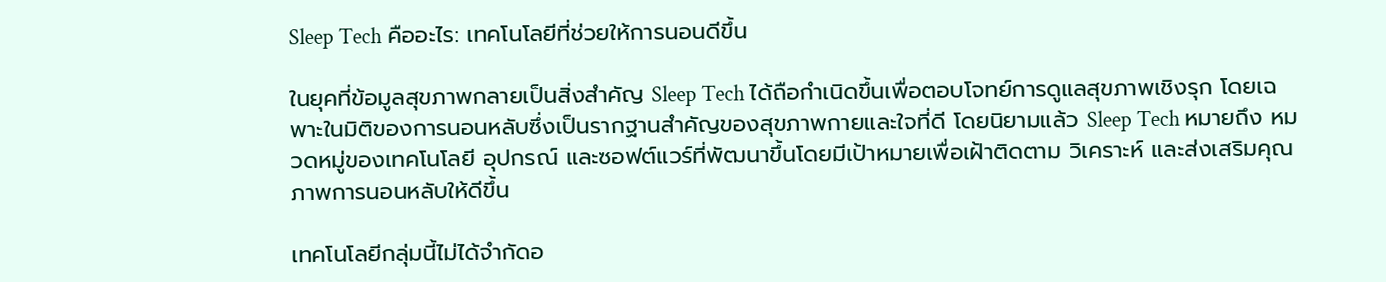Sleep Tech คืออะไร: เทคโนโลยีที่ช่วยให้การนอนดีขึ้น

ในยุคที่ข้อมูลสุขภาพกลายเป็นสิ่งสำคัญ Sleep Tech ได้ถือกำเนิดขึ้นเพื่อตอบโจทย์การดูแลสุขภาพเชิงรุก โดยเฉพาะในมิติของการนอนหลับซึ่งเป็นรากฐานสำคัญของสุขภาพกายและใจที่ดี โดยนิยามแล้ว Sleep Tech หมายถึง หมวดหมู่ของเทคโนโลยี อุปกรณ์ และซอฟต์แวร์ที่พัฒนาขึ้นโดยมีเป้าหมายเพื่อเฝ้าติดตาม วิเคราะห์ และส่งเสริมคุณภาพการนอนหลับให้ดีขึ้น

เทคโนโลยีกลุ่มนี้ไม่ได้จำกัดอ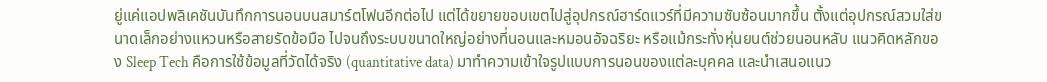ยู่แค่แอปพลิเคชันบันทึกการนอนบนสมาร์ตโฟนอีกต่อไป แต่ได้ขยายขอบเขตไปสู่อุปกรณ์ฮาร์ดแวร์ที่มีความซับซ้อนมากขึ้น ตั้งแต่อุปกรณ์สวมใส่ขนาดเล็กอย่างแหวนหรือสายรัดข้อมือ ไปจนถึงระบบขนาดใหญ่อย่างที่นอนและหมอนอัจฉริยะ หรือแม้กระทั่งหุ่นยนต์ช่วยนอนหลับ แนวคิดหลักของ Sleep Tech คือการใช้ข้อมูลที่วัดได้จริง (quantitative data) มาทำความเข้าใจรูปแบบการนอนของแต่ละบุคคล และนำเสนอแนว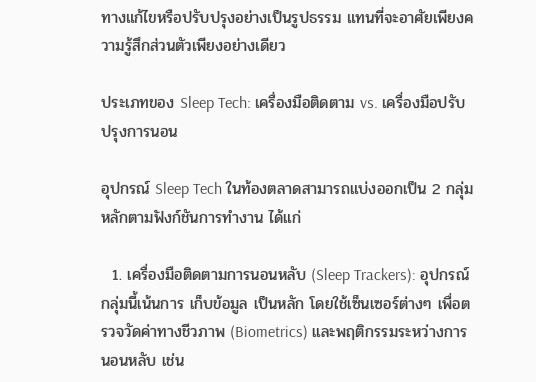ทางแก้ไขหรือปรับปรุงอย่างเป็นรูปธรรม แทนที่จะอาศัยเพียงความรู้สึกส่วนตัวเพียงอย่างเดียว

ประเภทของ Sleep Tech: เครื่องมือติดตาม vs. เครื่องมือปรับปรุงการนอน

อุปกรณ์ Sleep Tech ในท้องตลาดสามารถแบ่งออกเป็น 2 กลุ่มหลักตามฟังก์ชันการทำงาน ได้แก่

  1. เครื่องมือติดตามการนอนหลับ (Sleep Trackers): อุปกรณ์กลุ่มนี้เน้นการ เก็บข้อมูล เป็นหลัก โดยใช้เซ็นเซอร์ต่างๆ เพื่อตรวจวัดค่าทางชีวภาพ (Biometrics) และพฤติกรรมระหว่างการนอนหลับ เช่น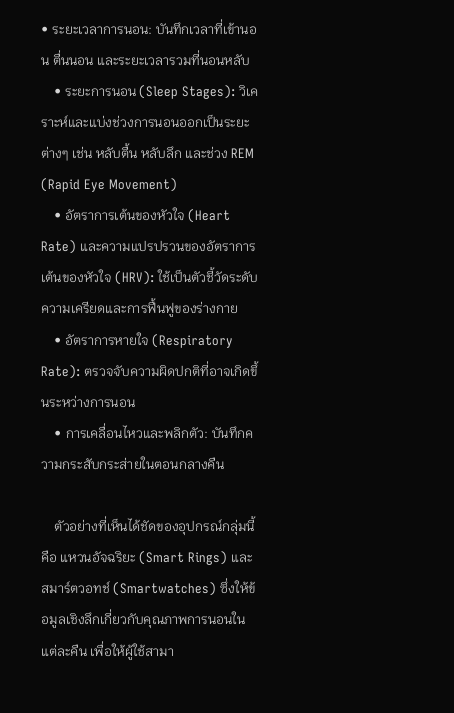• ระยะเวลาการนอน: บันทึกเวลาที่เข้านอน ตื่นนอน และระยะเวลารวมที่นอนหลับ
    • ระยะการนอน (Sleep Stages): วิเคราะห์และแบ่งช่วงการนอนออกเป็นระยะต่างๆ เช่น หลับตื้น หลับลึก และช่วง REM (Rapid Eye Movement)
    • อัตราการเต้นของหัวใจ (Heart Rate) และความแปรปรวนของอัตราการเต้นของหัวใจ (HRV): ใช้เป็นตัวชี้วัดระดับความเครียดและการฟื้นฟูของร่างกาย
    • อัตราการหายใจ (Respiratory Rate): ตรวจจับความผิดปกติที่อาจเกิดขึ้นระหว่างการนอน
    • การเคลื่อนไหวและพลิกตัว: บันทึกความกระสับกระส่ายในตอนกลางคืน

    ตัวอย่างที่เห็นได้ชัดของอุปกรณ์กลุ่มนี้คือ แหวนอัจฉริยะ (Smart Rings) และ สมาร์ตวอทช์ (Smartwatches) ซึ่งให้ข้อมูลเชิงลึกเกี่ยวกับคุณภาพการนอนในแต่ละคืน เพื่อให้ผู้ใช้สามา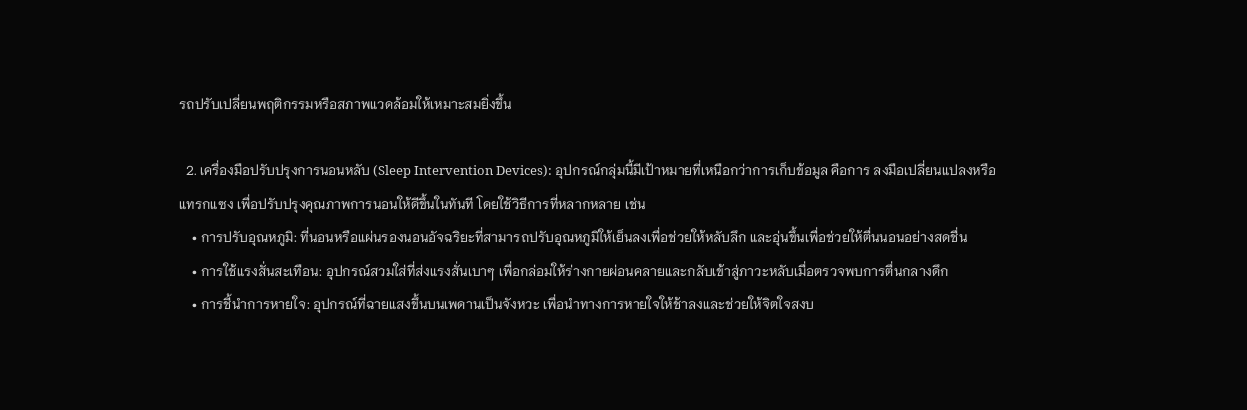รถปรับเปลี่ยนพฤติกรรมหรือสภาพแวดล้อมให้เหมาะสมยิ่งขึ้น

  2. เครื่องมือปรับปรุงการนอนหลับ (Sleep Intervention Devices): อุปกรณ์กลุ่มนี้มีเป้าหมายที่เหนือกว่าการเก็บข้อมูล คือการ ลงมือเปลี่ยนแปลงหรือแทรกแซง เพื่อปรับปรุงคุณภาพการนอนให้ดีขึ้นในทันที โดยใช้วิธีการที่หลากหลาย เช่น
    • การปรับอุณหภูมิ: ที่นอนหรือแผ่นรองนอนอัจฉริยะที่สามารถปรับอุณหภูมิให้เย็นลงเพื่อช่วยให้หลับลึก และอุ่นขึ้นเพื่อช่วยให้ตื่นนอนอย่างสดชื่น
    • การใช้แรงสั่นสะเทือน: อุปกรณ์สวมใส่ที่ส่งแรงสั่นเบาๆ เพื่อกล่อมให้ร่างกายผ่อนคลายและกลับเข้าสู่ภาวะหลับเมื่อตรวจพบการตื่นกลางดึก
    • การชี้นำการหายใจ: อุปกรณ์ที่ฉายแสงขึ้นบนเพดานเป็นจังหวะ เพื่อนำทางการหายใจให้ช้าลงและช่วยให้จิตใจสงบ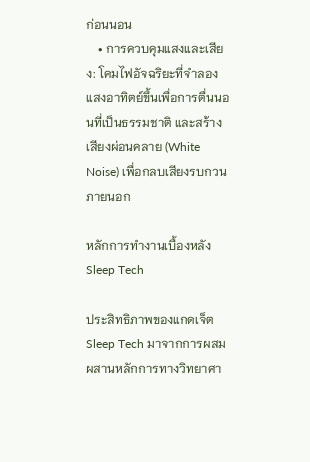ก่อนนอน
    • การควบคุมแสงและเสียง: โคมไฟอัจฉริยะที่จำลองแสงอาทิตย์ขึ้นเพื่อการตื่นนอนที่เป็นธรรมชาติ และสร้างเสียงผ่อนคลาย (White Noise) เพื่อกลบเสียงรบกวนภายนอก

หลักการทำงานเบื้องหลัง Sleep Tech

ประสิทธิภาพของแกดเจ็ต Sleep Tech มาจากการผสมผสานหลักการทางวิทยาศา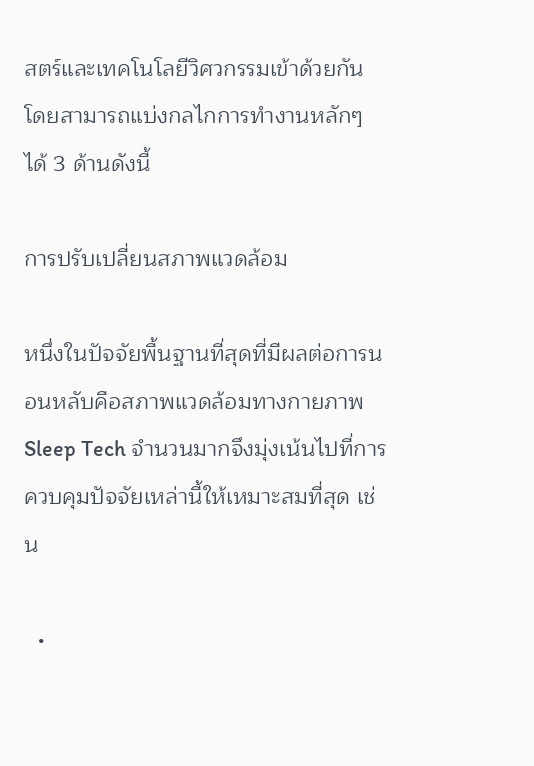สตร์และเทคโนโลยีวิศวกรรมเข้าด้วยกัน โดยสามารถแบ่งกลไกการทำงานหลักๆ ได้ 3 ด้านดังนี้

การปรับเปลี่ยนสภาพแวดล้อม

หนึ่งในปัจจัยพื้นฐานที่สุดที่มีผลต่อการนอนหลับคือสภาพแวดล้อมทางกายภาพ Sleep Tech จำนวนมากจึงมุ่งเน้นไปที่การควบคุมปัจจัยเหล่านี้ให้เหมาะสมที่สุด เช่น

  •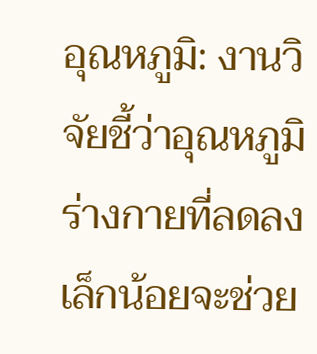อุณหภูมิ: งานวิจัยชี้ว่าอุณหภูมิร่างกายที่ลดลงเล็กน้อยจะช่วย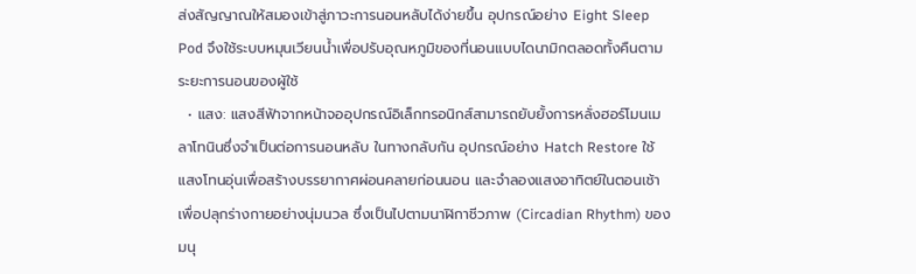ส่งสัญญาณให้สมองเข้าสู่ภาวะการนอนหลับได้ง่ายขึ้น อุปกรณ์อย่าง Eight Sleep Pod จึงใช้ระบบหมุนเวียนน้ำเพื่อปรับอุณหภูมิของที่นอนแบบไดนามิกตลอดทั้งคืนตามระยะการนอนของผู้ใช้
  • แสง: แสงสีฟ้าจากหน้าจออุปกรณ์อิเล็กทรอนิกส์สามารถยับยั้งการหลั่งฮอร์โมนเมลาโทนินซึ่งจำเป็นต่อการนอนหลับ ในทางกลับกัน อุปกรณ์อย่าง Hatch Restore ใช้แสงโทนอุ่นเพื่อสร้างบรรยากาศผ่อนคลายก่อนนอน และจำลองแสงอาทิตย์ในตอนเช้าเพื่อปลุกร่างกายอย่างนุ่มนวล ซึ่งเป็นไปตามนาฬิกาชีวภาพ (Circadian Rhythm) ของมนุ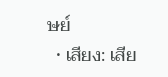ษย์
  • เสียง: เสีย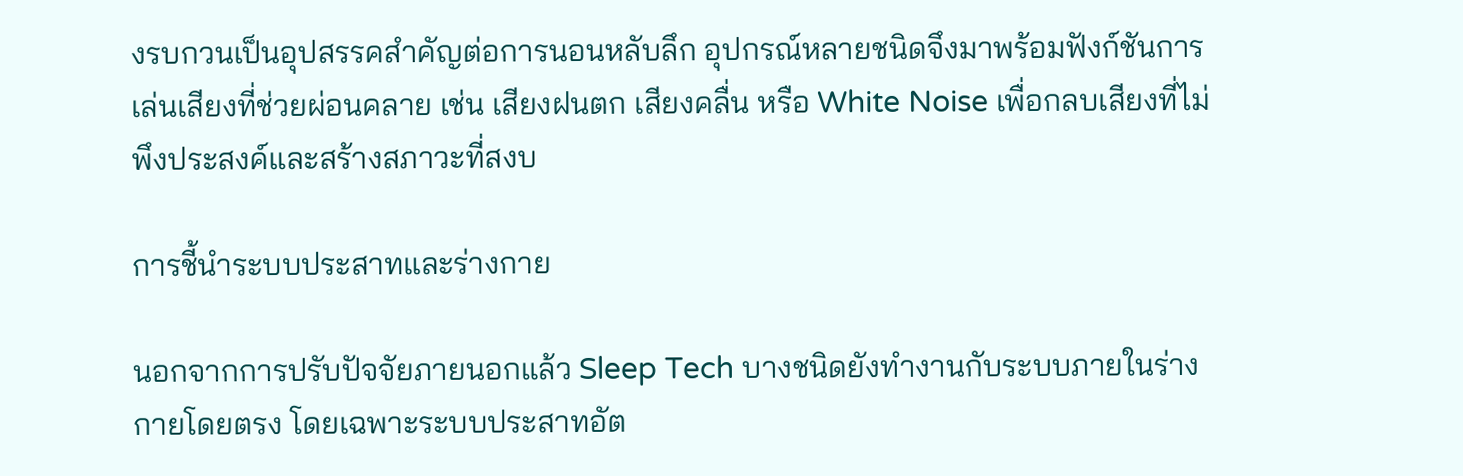งรบกวนเป็นอุปสรรคสำคัญต่อการนอนหลับลึก อุปกรณ์หลายชนิดจึงมาพร้อมฟังก์ชันการเล่นเสียงที่ช่วยผ่อนคลาย เช่น เสียงฝนตก เสียงคลื่น หรือ White Noise เพื่อกลบเสียงที่ไม่พึงประสงค์และสร้างสภาวะที่สงบ

การชี้นำระบบประสาทและร่างกาย

นอกจากการปรับปัจจัยภายนอกแล้ว Sleep Tech บางชนิดยังทำงานกับระบบภายในร่างกายโดยตรง โดยเฉพาะระบบประสาทอัต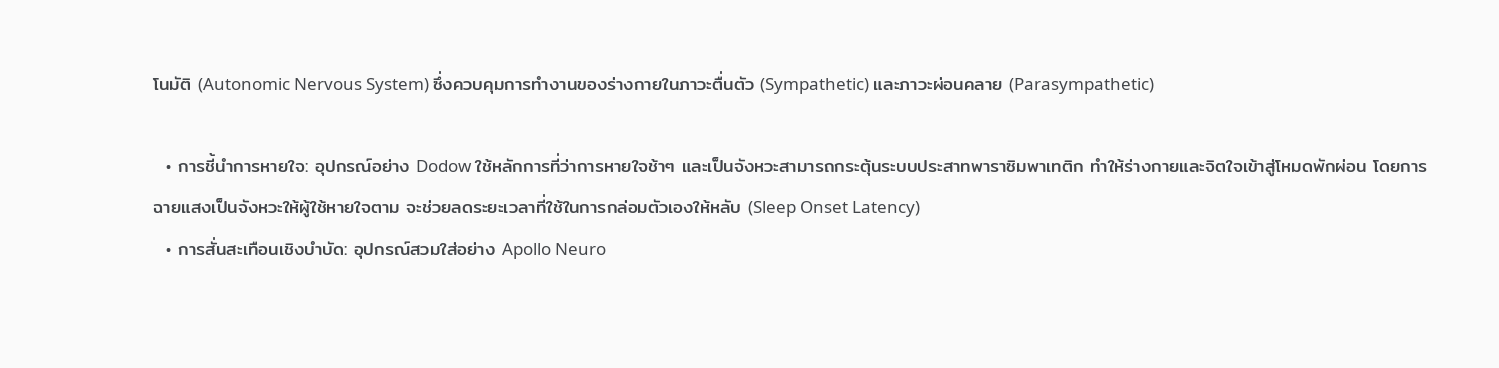โนมัติ (Autonomic Nervous System) ซึ่งควบคุมการทำงานของร่างกายในภาวะตื่นตัว (Sympathetic) และภาวะผ่อนคลาย (Parasympathetic)

  • การชี้นำการหายใจ: อุปกรณ์อย่าง Dodow ใช้หลักการที่ว่าการหายใจช้าๆ และเป็นจังหวะสามารถกระตุ้นระบบประสาทพาราซิมพาเทติก ทำให้ร่างกายและจิตใจเข้าสู่โหมดพักผ่อน โดยการฉายแสงเป็นจังหวะให้ผู้ใช้หายใจตาม จะช่วยลดระยะเวลาที่ใช้ในการกล่อมตัวเองให้หลับ (Sleep Onset Latency)
  • การสั่นสะเทือนเชิงบำบัด: อุปกรณ์สวมใส่อย่าง Apollo Neuro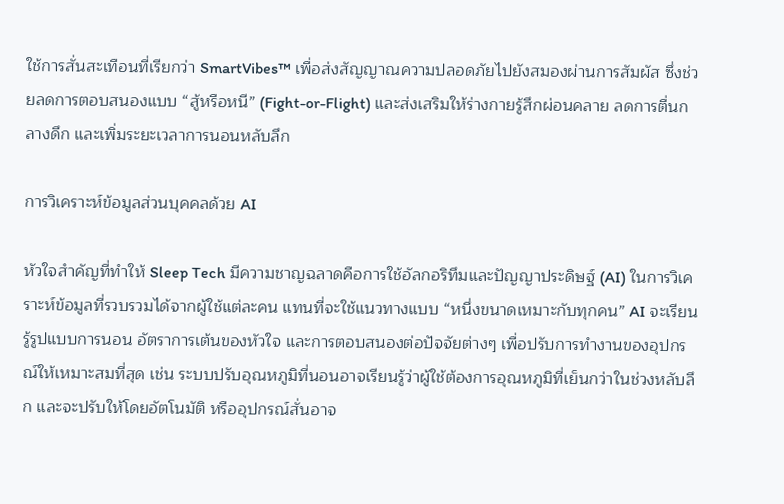ใช้การสั่นสะเทือนที่เรียกว่า SmartVibes™ เพื่อส่งสัญญาณความปลอดภัยไปยังสมองผ่านการสัมผัส ซึ่งช่วยลดการตอบสนองแบบ “สู้หรือหนี” (Fight-or-Flight) และส่งเสริมให้ร่างกายรู้สึกผ่อนคลาย ลดการตื่นกลางดึก และเพิ่มระยะเวลาการนอนหลับลึก

การวิเคราะห์ข้อมูลส่วนบุคคลด้วย AI

หัวใจสำคัญที่ทำให้ Sleep Tech มีความชาญฉลาดคือการใช้อัลกอริทึมและปัญญาประดิษฐ์ (AI) ในการวิเคราะห์ข้อมูลที่รวบรวมได้จากผู้ใช้แต่ละคน แทนที่จะใช้แนวทางแบบ “หนึ่งขนาดเหมาะกับทุกคน” AI จะเรียนรู้รูปแบบการนอน อัตราการเต้นของหัวใจ และการตอบสนองต่อปัจจัยต่างๆ เพื่อปรับการทำงานของอุปกรณ์ให้เหมาะสมที่สุด เช่น ระบบปรับอุณหภูมิที่นอนอาจเรียนรู้ว่าผู้ใช้ต้องการอุณหภูมิที่เย็นกว่าในช่วงหลับลึก และจะปรับให้โดยอัตโนมัติ หรืออุปกรณ์สั่นอาจ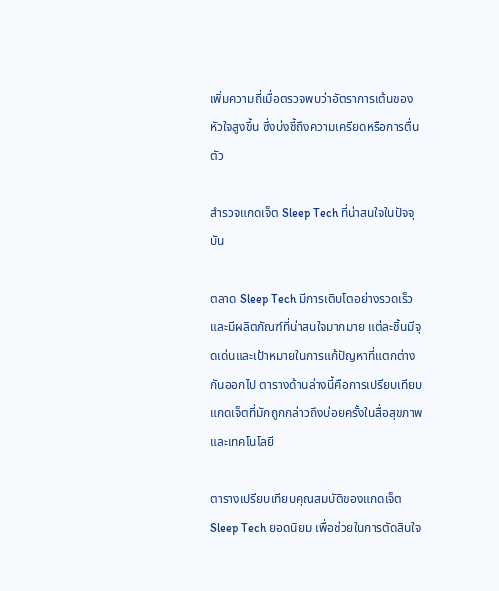เพิ่มความถี่เมื่อตรวจพบว่าอัตราการเต้นของหัวใจสูงขึ้น ซึ่งบ่งชี้ถึงความเครียดหรือการตื่นตัว

สำรวจแกดเจ็ต Sleep Tech ที่น่าสนใจในปัจจุบัน

ตลาด Sleep Tech มีการเติบโตอย่างรวดเร็วและมีผลิตภัณฑ์ที่น่าสนใจมากมาย แต่ละชิ้นมีจุดเด่นและเป้าหมายในการแก้ปัญหาที่แตกต่างกันออกไป ตารางด้านล่างนี้คือการเปรียบเทียบแกดเจ็ตที่มักถูกกล่าวถึงบ่อยครั้งในสื่อสุขภาพและเทคโนโลยี

ตารางเปรียบเทียบคุณสมบัติของแกดเจ็ต Sleep Tech ยอดนิยม เพื่อช่วยในการตัดสินใจ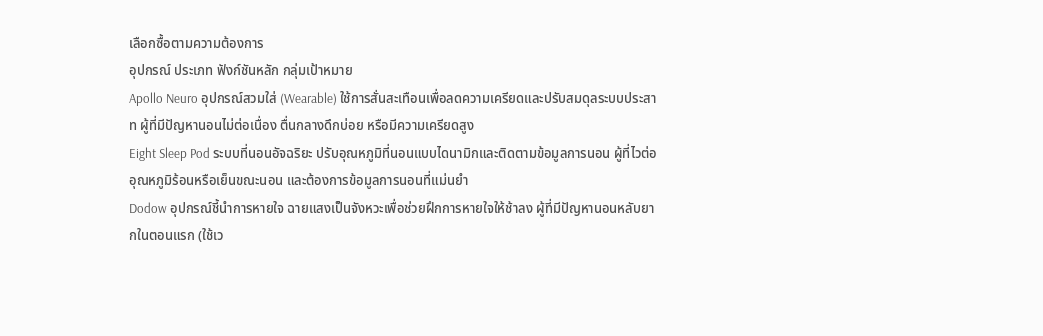เลือกซื้อตามความต้องการ
อุปกรณ์ ประเภท ฟังก์ชันหลัก กลุ่มเป้าหมาย
Apollo Neuro อุปกรณ์สวมใส่ (Wearable) ใช้การสั่นสะเทือนเพื่อลดความเครียดและปรับสมดุลระบบประสาท ผู้ที่มีปัญหานอนไม่ต่อเนื่อง ตื่นกลางดึกบ่อย หรือมีความเครียดสูง
Eight Sleep Pod ระบบที่นอนอัจฉริยะ ปรับอุณหภูมิที่นอนแบบไดนามิกและติดตามข้อมูลการนอน ผู้ที่ไวต่ออุณหภูมิร้อนหรือเย็นขณะนอน และต้องการข้อมูลการนอนที่แม่นยำ
Dodow อุปกรณ์ชี้นำการหายใจ ฉายแสงเป็นจังหวะเพื่อช่วยฝึกการหายใจให้ช้าลง ผู้ที่มีปัญหานอนหลับยากในตอนแรก (ใช้เว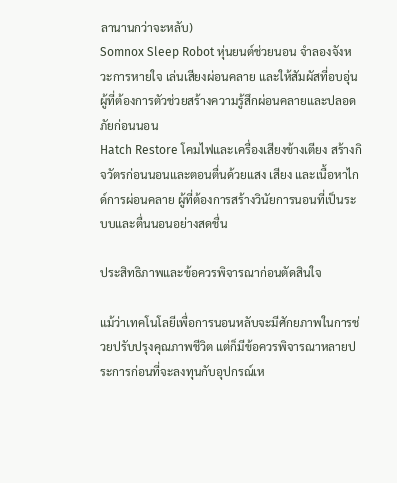ลานานกว่าจะหลับ)
Somnox Sleep Robot หุ่นยนต์ช่วยนอน จำลองจังหวะการหายใจ เล่นเสียงผ่อนคลาย และให้สัมผัสที่อบอุ่น ผู้ที่ต้องการตัวช่วยสร้างความรู้สึกผ่อนคลายและปลอดภัยก่อนนอน
Hatch Restore โคมไฟและเครื่องเสียงข้างเตียง สร้างกิจวัตรก่อนนอนและตอนตื่นด้วยแสง เสียง และเนื้อหาไกด์การผ่อนคลาย ผู้ที่ต้องการสร้างวินัยการนอนที่เป็นระบบและตื่นนอนอย่างสดชื่น

ประสิทธิภาพและข้อควรพิจารณาก่อนตัดสินใจ

แม้ว่าเทคโนโลยีเพื่อการนอนหลับจะมีศักยภาพในการช่วยปรับปรุงคุณภาพชีวิต แต่ก็มีข้อควรพิจารณาหลายประการก่อนที่จะลงทุนกับอุปกรณ์เห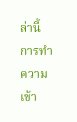ล่านี้ การทำความเข้า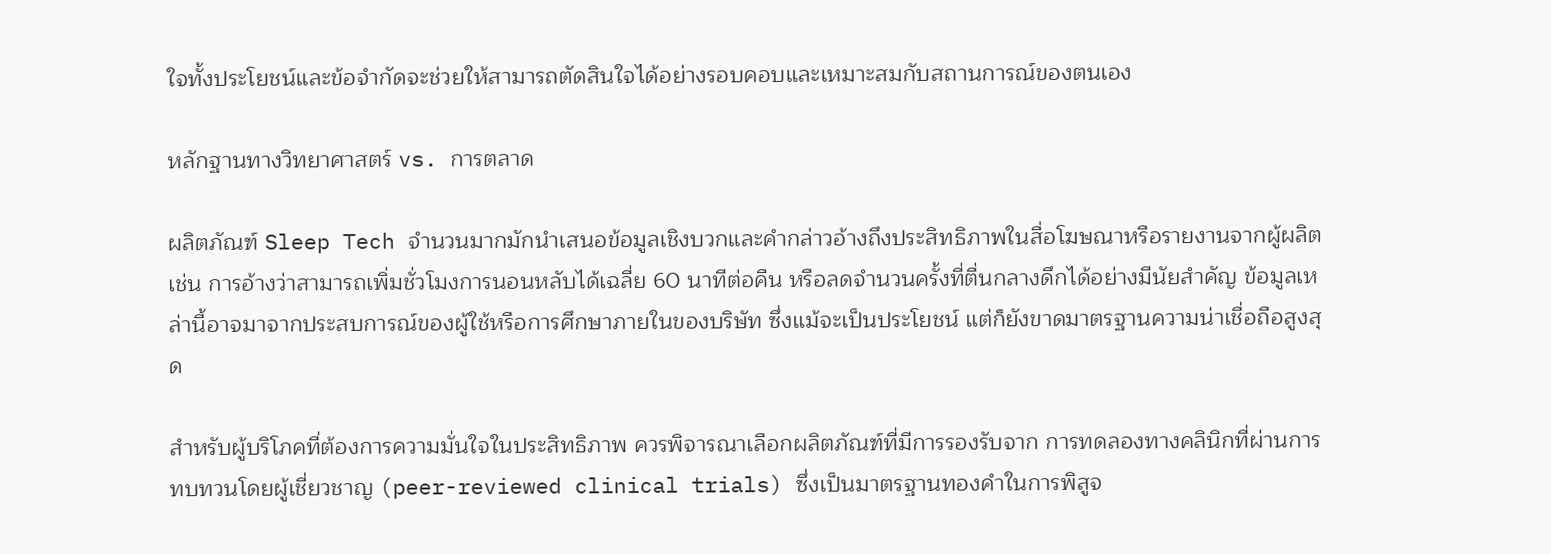ใจทั้งประโยชน์และข้อจำกัดจะช่วยให้สามารถตัดสินใจได้อย่างรอบคอบและเหมาะสมกับสถานการณ์ของตนเอง

หลักฐานทางวิทยาศาสตร์ vs. การตลาด

ผลิตภัณฑ์ Sleep Tech จำนวนมากมักนำเสนอข้อมูลเชิงบวกและคำกล่าวอ้างถึงประสิทธิภาพในสื่อโฆษณาหรือรายงานจากผู้ผลิต เช่น การอ้างว่าสามารถเพิ่มชั่วโมงการนอนหลับได้เฉลี่ย 60 นาทีต่อคืน หรือลดจำนวนครั้งที่ตื่นกลางดึกได้อย่างมีนัยสำคัญ ข้อมูลเหล่านี้อาจมาจากประสบการณ์ของผู้ใช้หรือการศึกษาภายในของบริษัท ซึ่งแม้จะเป็นประโยชน์ แต่ก็ยังขาดมาตรฐานความน่าเชื่อถือสูงสุด

สำหรับผู้บริโภคที่ต้องการความมั่นใจในประสิทธิภาพ ควรพิจารณาเลือกผลิตภัณฑ์ที่มีการรองรับจาก การทดลองทางคลินิกที่ผ่านการทบทวนโดยผู้เชี่ยวชาญ (peer-reviewed clinical trials) ซึ่งเป็นมาตรฐานทองคำในการพิสูจ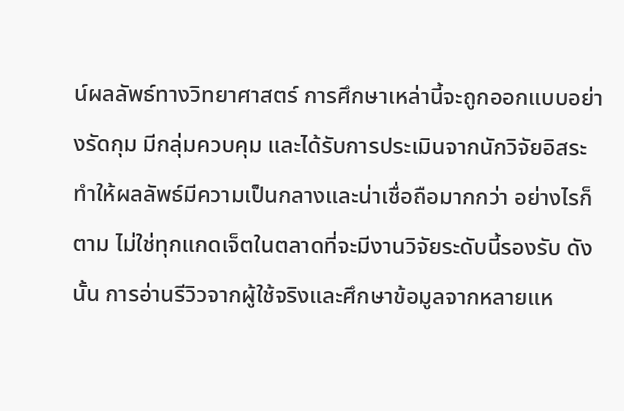น์ผลลัพธ์ทางวิทยาศาสตร์ การศึกษาเหล่านี้จะถูกออกแบบอย่างรัดกุม มีกลุ่มควบคุม และได้รับการประเมินจากนักวิจัยอิสระ ทำให้ผลลัพธ์มีความเป็นกลางและน่าเชื่อถือมากกว่า อย่างไรก็ตาม ไม่ใช่ทุกแกดเจ็ตในตลาดที่จะมีงานวิจัยระดับนี้รองรับ ดังนั้น การอ่านรีวิวจากผู้ใช้จริงและศึกษาข้อมูลจากหลายแห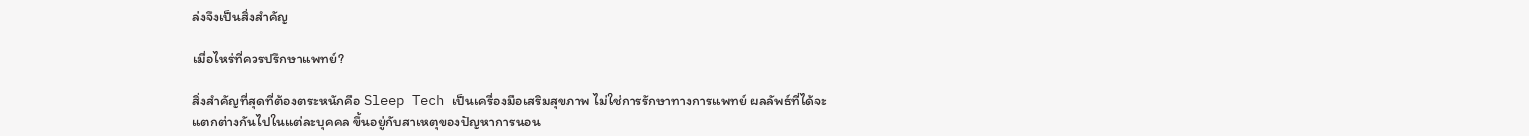ล่งจึงเป็นสิ่งสำคัญ

เมื่อไหร่ที่ควรปรึกษาแพทย์?

สิ่งสำคัญที่สุดที่ต้องตระหนักคือ Sleep Tech เป็นเครื่องมือเสริมสุขภาพ ไม่ใช่การรักษาทางการแพทย์ ผลลัพธ์ที่ได้จะแตกต่างกันไปในแต่ละบุคคล ขึ้นอยู่กับสาเหตุของปัญหาการนอน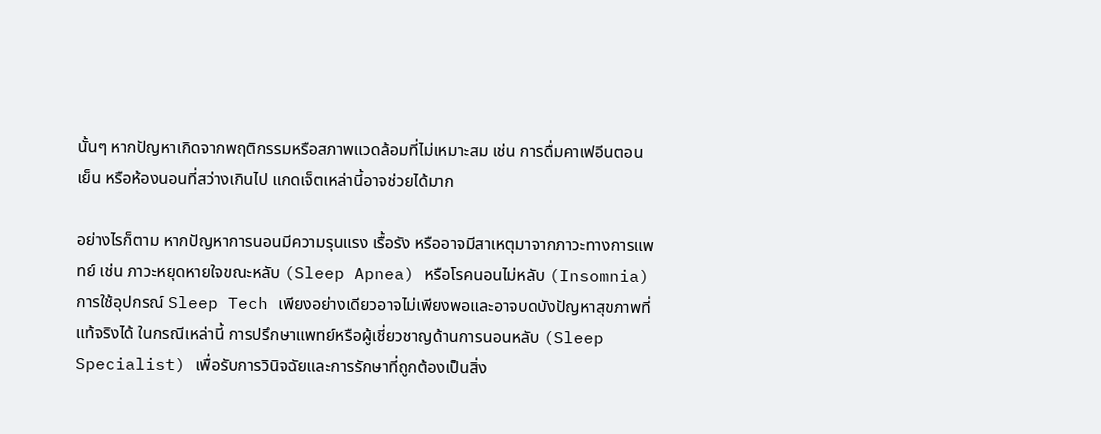นั้นๆ หากปัญหาเกิดจากพฤติกรรมหรือสภาพแวดล้อมที่ไม่เหมาะสม เช่น การดื่มคาเฟอีนตอนเย็น หรือห้องนอนที่สว่างเกินไป แกดเจ็ตเหล่านี้อาจช่วยได้มาก

อย่างไรก็ตาม หากปัญหาการนอนมีความรุนแรง เรื้อรัง หรืออาจมีสาเหตุมาจากภาวะทางการแพทย์ เช่น ภาวะหยุดหายใจขณะหลับ (Sleep Apnea) หรือโรคนอนไม่หลับ (Insomnia) การใช้อุปกรณ์ Sleep Tech เพียงอย่างเดียวอาจไม่เพียงพอและอาจบดบังปัญหาสุขภาพที่แท้จริงได้ ในกรณีเหล่านี้ การปรึกษาแพทย์หรือผู้เชี่ยวชาญด้านการนอนหลับ (Sleep Specialist) เพื่อรับการวินิจฉัยและการรักษาที่ถูกต้องเป็นสิ่ง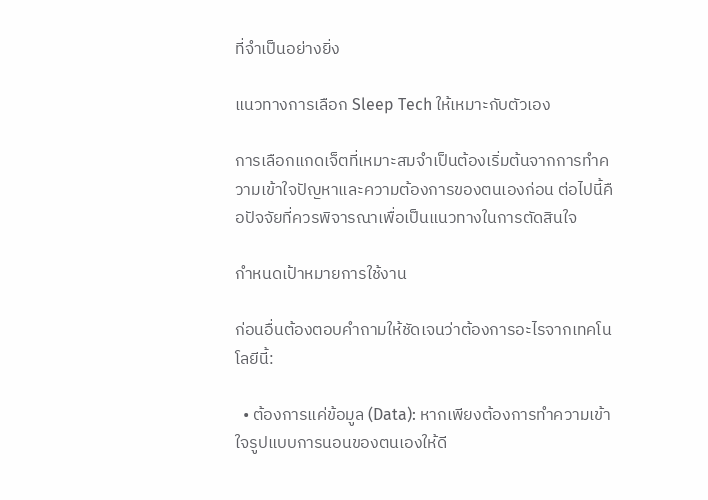ที่จำเป็นอย่างยิ่ง

แนวทางการเลือก Sleep Tech ให้เหมาะกับตัวเอง

การเลือกแกดเจ็ตที่เหมาะสมจำเป็นต้องเริ่มต้นจากการทำความเข้าใจปัญหาและความต้องการของตนเองก่อน ต่อไปนี้คือปัจจัยที่ควรพิจารณาเพื่อเป็นแนวทางในการตัดสินใจ

กำหนดเป้าหมายการใช้งาน

ก่อนอื่นต้องตอบคำถามให้ชัดเจนว่าต้องการอะไรจากเทคโนโลยีนี้:

  • ต้องการแค่ข้อมูล (Data): หากเพียงต้องการทำความเข้าใจรูปแบบการนอนของตนเองให้ดี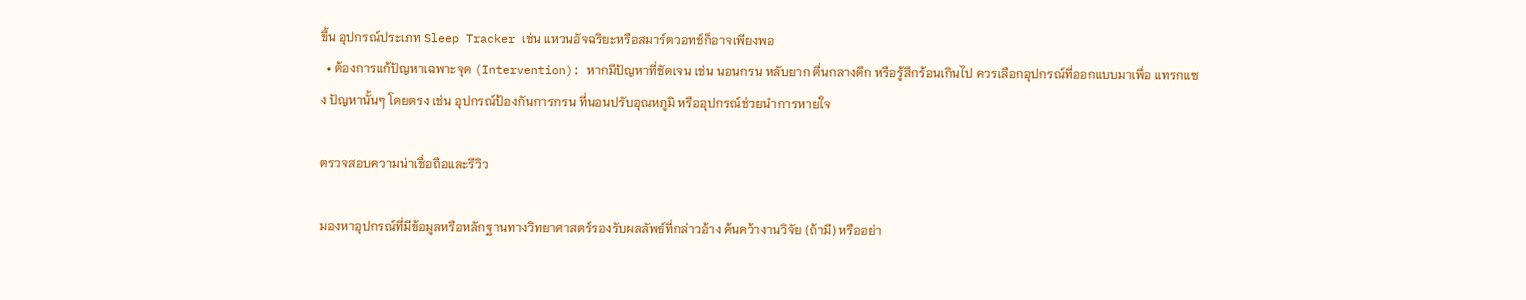ขึ้น อุปกรณ์ประเภท Sleep Tracker เช่น แหวนอัจฉริยะหรือสมาร์ตวอทช์ก็อาจเพียงพอ
  • ต้องการแก้ปัญหาเฉพาะจุด (Intervention): หากมีปัญหาที่ชัดเจน เช่น นอนกรน หลับยาก ตื่นกลางดึก หรือรู้สึกร้อนเกินไป ควรเลือกอุปกรณ์ที่ออกแบบมาเพื่อ แทรกแซง ปัญหานั้นๆ โดยตรง เช่น อุปกรณ์ป้องกันการกรน ที่นอนปรับอุณหภูมิ หรืออุปกรณ์ช่วยนำการหายใจ

ตรวจสอบความน่าเชื่อถือและรีวิว

มองหาอุปกรณ์ที่มีข้อมูลหรือหลักฐานทางวิทยาศาสตร์รองรับผลลัพธ์ที่กล่าวอ้าง ค้นคว้างานวิจัย (ถ้ามี) หรืออย่า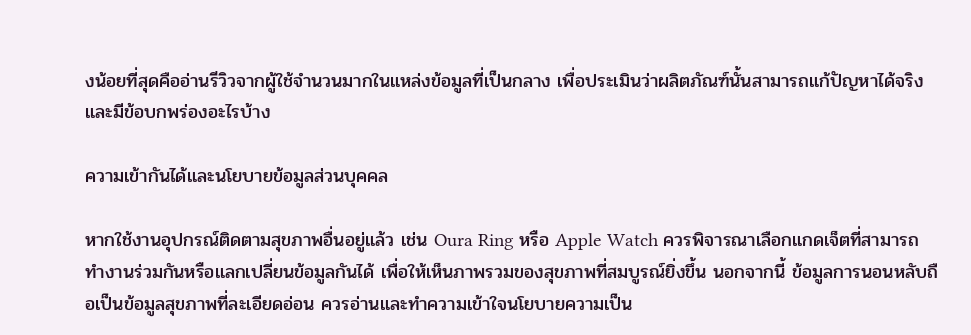งน้อยที่สุดคืออ่านรีวิวจากผู้ใช้จำนวนมากในแหล่งข้อมูลที่เป็นกลาง เพื่อประเมินว่าผลิตภัณฑ์นั้นสามารถแก้ปัญหาได้จริงและมีข้อบกพร่องอะไรบ้าง

ความเข้ากันได้และนโยบายข้อมูลส่วนบุคคล

หากใช้งานอุปกรณ์ติดตามสุขภาพอื่นอยู่แล้ว เช่น Oura Ring หรือ Apple Watch ควรพิจารณาเลือกแกดเจ็ตที่สามารถทำงานร่วมกันหรือแลกเปลี่ยนข้อมูลกันได้ เพื่อให้เห็นภาพรวมของสุขภาพที่สมบูรณ์ยิ่งขึ้น นอกจากนี้ ข้อมูลการนอนหลับถือเป็นข้อมูลสุขภาพที่ละเอียดอ่อน ควรอ่านและทำความเข้าใจนโยบายความเป็น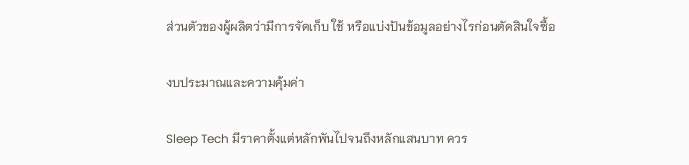ส่วนตัวของผู้ผลิตว่ามีการจัดเก็บ ใช้ หรือแบ่งปันข้อมูลอย่างไรก่อนตัดสินใจซื้อ

งบประมาณและความคุ้มค่า

Sleep Tech มีราคาตั้งแต่หลักพันไปจนถึงหลักแสนบาท ควร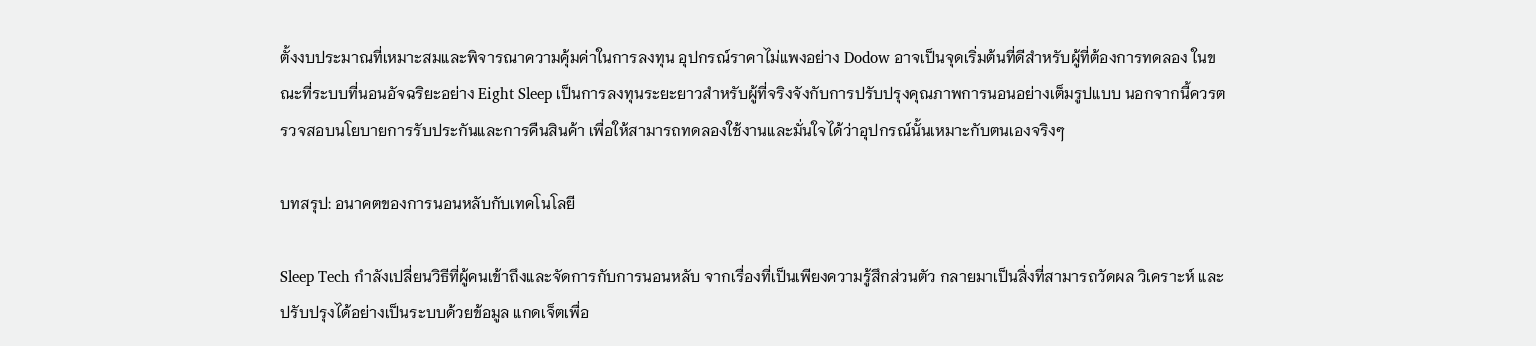ตั้งงบประมาณที่เหมาะสมและพิจารณาความคุ้มค่าในการลงทุน อุปกรณ์ราคาไม่แพงอย่าง Dodow อาจเป็นจุดเริ่มต้นที่ดีสำหรับผู้ที่ต้องการทดลอง ในขณะที่ระบบที่นอนอัจฉริยะอย่าง Eight Sleep เป็นการลงทุนระยะยาวสำหรับผู้ที่จริงจังกับการปรับปรุงคุณภาพการนอนอย่างเต็มรูปแบบ นอกจากนี้ควรตรวจสอบนโยบายการรับประกันและการคืนสินค้า เพื่อให้สามารถทดลองใช้งานและมั่นใจได้ว่าอุปกรณ์นั้นเหมาะกับตนเองจริงๆ

บทสรุป: อนาคตของการนอนหลับกับเทคโนโลยี

Sleep Tech กำลังเปลี่ยนวิธีที่ผู้คนเข้าถึงและจัดการกับการนอนหลับ จากเรื่องที่เป็นเพียงความรู้สึกส่วนตัว กลายมาเป็นสิ่งที่สามารถวัดผล วิเคราะห์ และปรับปรุงได้อย่างเป็นระบบด้วยข้อมูล แกดเจ็ตเพื่อ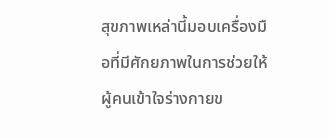สุขภาพเหล่านี้มอบเครื่องมือที่มีศักยภาพในการช่วยให้ผู้คนเข้าใจร่างกายข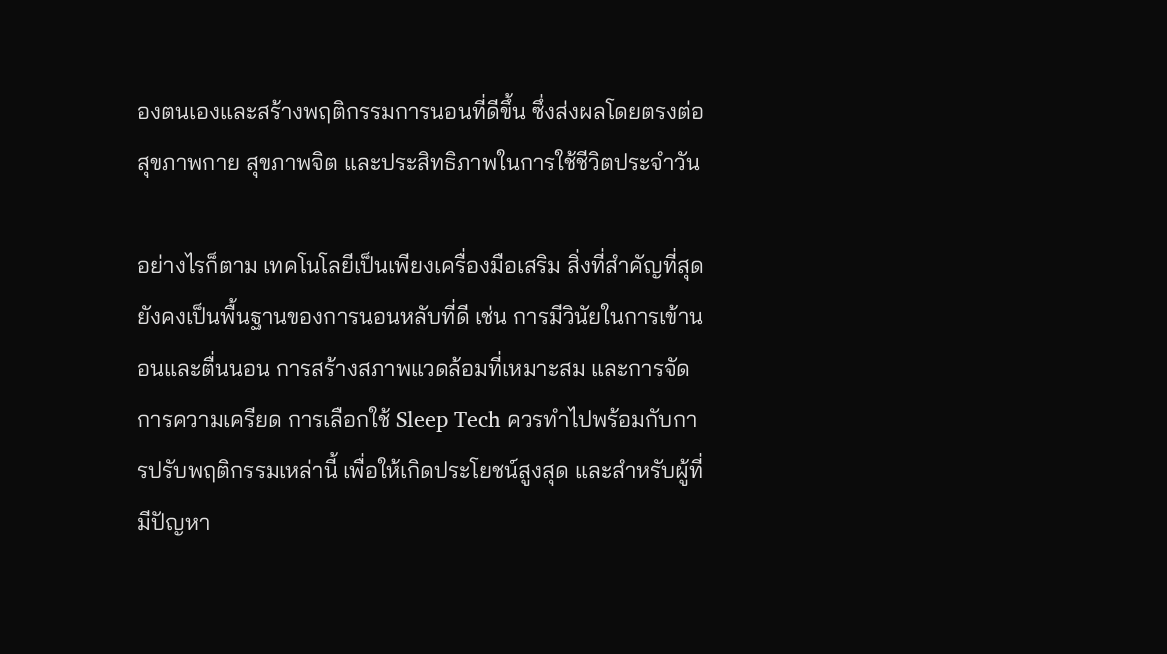องตนเองและสร้างพฤติกรรมการนอนที่ดีขึ้น ซึ่งส่งผลโดยตรงต่อสุขภาพกาย สุขภาพจิต และประสิทธิภาพในการใช้ชีวิตประจำวัน

อย่างไรก็ตาม เทคโนโลยีเป็นเพียงเครื่องมือเสริม สิ่งที่สำคัญที่สุดยังคงเป็นพื้นฐานของการนอนหลับที่ดี เช่น การมีวินัยในการเข้านอนและตื่นนอน การสร้างสภาพแวดล้อมที่เหมาะสม และการจัดการความเครียด การเลือกใช้ Sleep Tech ควรทำไปพร้อมกับการปรับพฤติกรรมเหล่านี้ เพื่อให้เกิดประโยชน์สูงสุด และสำหรับผู้ที่มีปัญหา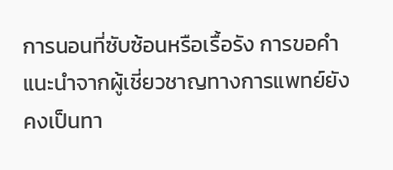การนอนที่ซับซ้อนหรือเรื้อรัง การขอคำแนะนำจากผู้เชี่ยวชาญทางการแพทย์ยังคงเป็นทา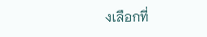งเลือกที่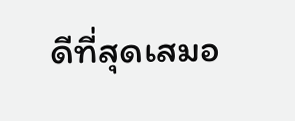ดีที่สุดเสมอ